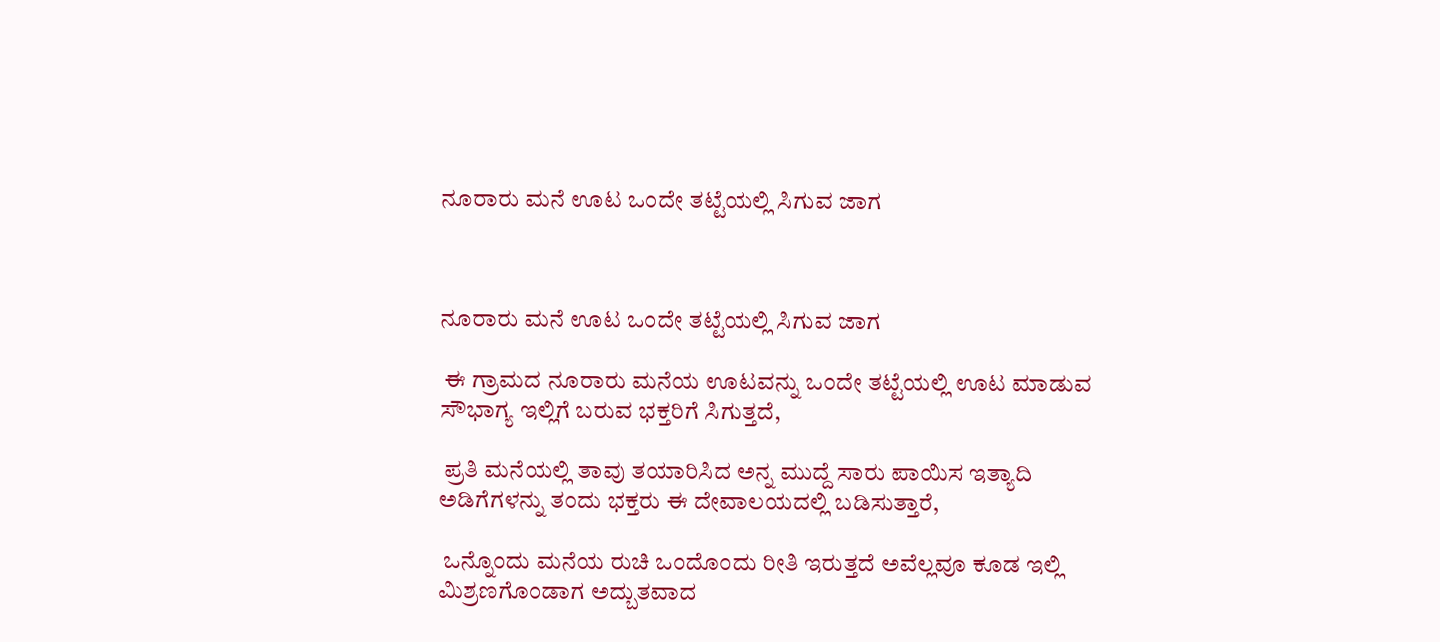ನೂರಾರು ಮನೆ ಊಟ ಒಂದೇ ತಟ್ಟೆಯಲ್ಲಿ ಸಿಗುವ ಜಾಗ



ನೂರಾರು ಮನೆ ಊಟ ಒಂದೇ ತಟ್ಟೆಯಲ್ಲಿ ಸಿಗುವ ಜಾಗ

 ಈ ಗ್ರಾಮದ ನೂರಾರು ಮನೆಯ ಊಟವನ್ನು ಒಂದೇ ತಟ್ಟೆಯಲ್ಲಿ ಊಟ ಮಾಡುವ ಸೌಭಾಗ್ಯ ಇಲ್ಲಿಗೆ ಬರುವ ಭಕ್ತರಿಗೆ ಸಿಗುತ್ತದೆ,

 ಪ್ರತಿ ಮನೆಯಲ್ಲಿ ತಾವು ತಯಾರಿಸಿದ ಅನ್ನ ಮುದ್ದೆ ಸಾರು ಪಾಯಿಸ ಇತ್ಯಾದಿ ಅಡಿಗೆಗಳನ್ನು ತಂದು ಭಕ್ತರು ಈ ದೇವಾಲಯದಲ್ಲಿ ಬಡಿಸುತ್ತಾರೆ,

 ಒನ್ನೊಂದು ಮನೆಯ ರುಚಿ ಒಂದೊಂದು ರೀತಿ ಇರುತ್ತದೆ ಅವೆಲ್ಲವೂ ಕೂಡ ಇಲ್ಲಿ ಮಿಶ್ರಣಗೊಂಡಾಗ ಅದ್ಬುತವಾದ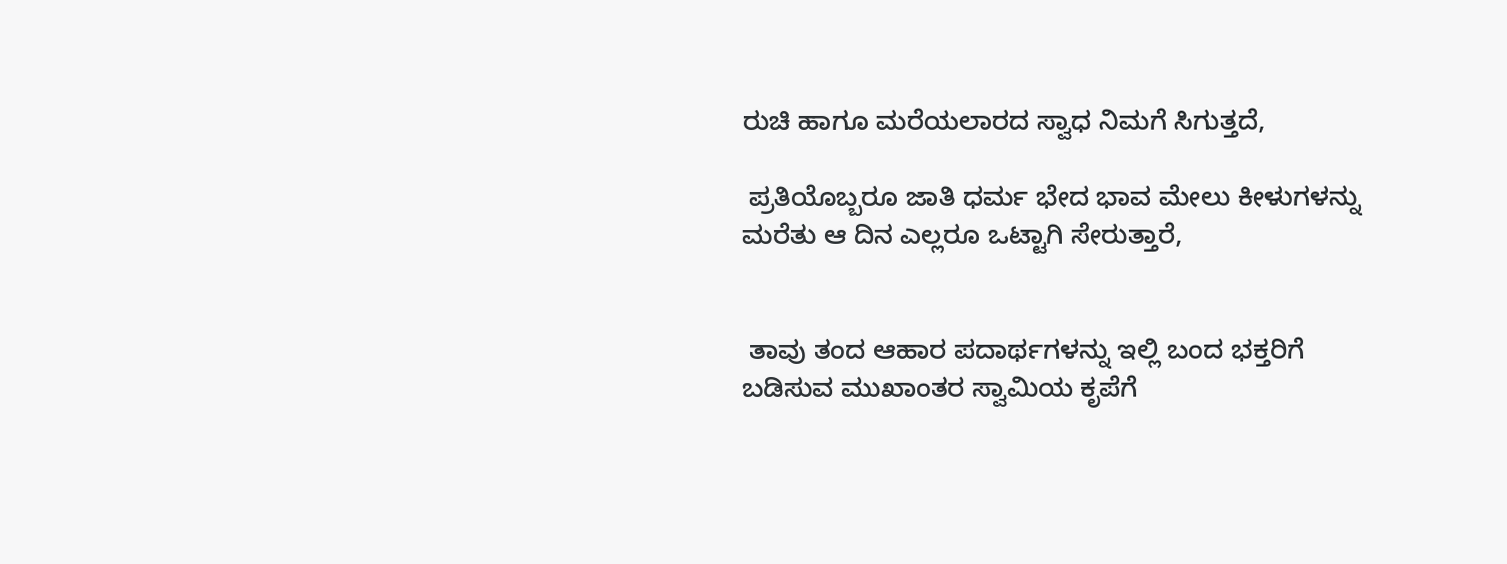ರುಚಿ ಹಾಗೂ ಮರೆಯಲಾರದ ಸ್ವಾಧ ನಿಮಗೆ ಸಿಗುತ್ತದೆ,

 ಪ್ರತಿಯೊಬ್ಬರೂ ಜಾತಿ ಧರ್ಮ ಭೇದ ಭಾವ ಮೇಲು ಕೀಳುಗಳನ್ನು ಮರೆತು ಆ ದಿನ ಎಲ್ಲರೂ ಒಟ್ಟಾಗಿ ಸೇರುತ್ತಾರೆ,


 ತಾವು ತಂದ ಆಹಾರ ಪದಾರ್ಥಗಳನ್ನು ಇಲ್ಲಿ ಬಂದ ಭಕ್ತರಿಗೆ ಬಡಿಸುವ ಮುಖಾಂತರ ಸ್ವಾಮಿಯ ಕೃಪೆಗೆ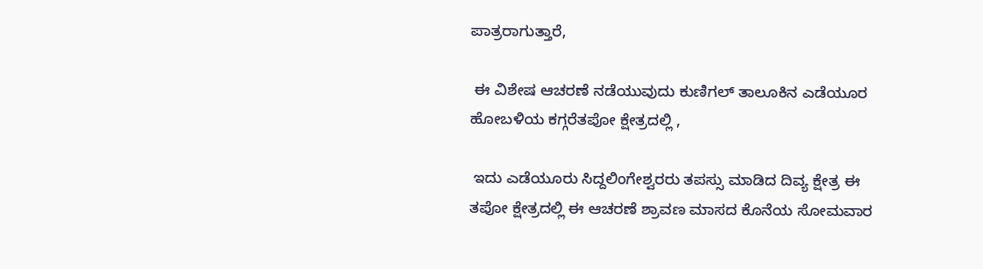ಪಾತ್ರರಾಗುತ್ತಾರೆ,

 ಈ ವಿಶೇಷ ಆಚರಣೆ ನಡೆಯುವುದು ಕುಣಿಗಲ್ ತಾಲೂಕಿನ ಎಡೆಯೂರ ಹೋಬಳಿಯ ಕಗ್ಗರೆತಪೋ ಕ್ಷೇತ್ರದಲ್ಲಿ ,

 ಇದು ಎಡೆಯೂರು ಸಿದ್ದಲಿಂಗೇಶ್ವರರು ತಪಸ್ಸು ಮಾಡಿದ ದಿವ್ಯ ಕ್ಷೇತ್ರ ಈ ತಪೋ ಕ್ಷೇತ್ರದಲ್ಲಿ ಈ ಆಚರಣೆ ಶ್ರಾವಣ ಮಾಸದ ಕೊನೆಯ ಸೋಮವಾರ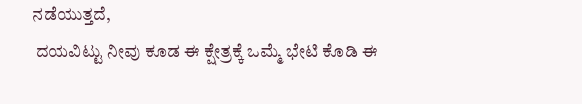ನಡೆಯುತ್ತದೆ,
 ದಯವಿಟ್ಟು ನೀವು ಕೂಡ ಈ ಕ್ಷೇತ್ರಕ್ಕೆ ಒಮ್ಮೆ ಭೇಟಿ ಕೊಡಿ ಈ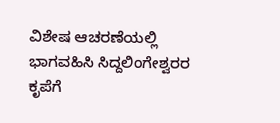ವಿಶೇಷ ಆಚರಣೆಯಲ್ಲಿ ಭಾಗವಹಿಸಿ ಸಿದ್ದಲಿಂಗೇಶ್ವರರ ಕೃಪೆಗೆ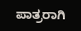ಪಾತ್ರರಾಗಿ